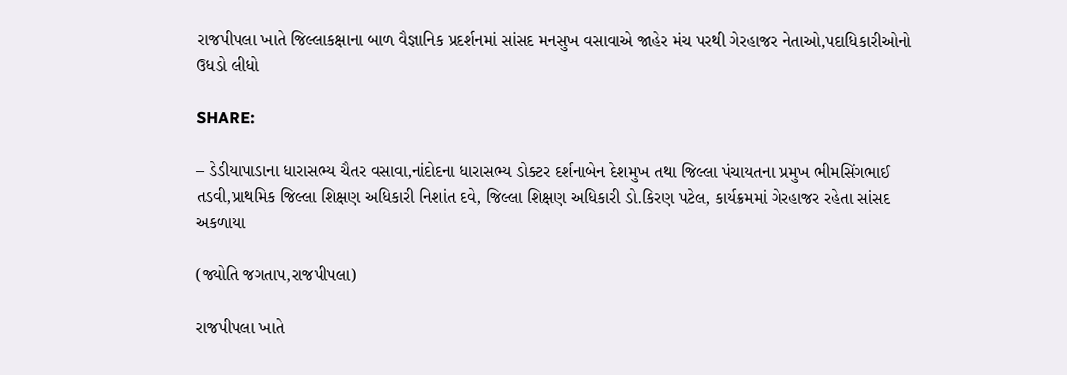રાજપીપલા ખાતે જિલ્લાકક્ષાના બાળ વૈજ્ઞાનિક પ્રદર્શનમાં સાંસદ મનસુખ વસાવાએ જાહેર મંચ પરથી ગેરહાજર નેતાઓ,પદાધિકારીઓનો ઉધડો લીધો

SHARE:

– ડેડીયાપાડાના ધારાસભ્ય ચૈતર વસાવા,નાંદોદના ધારાસભ્ય ડોક્ટર દર્શનાબેન દેશમુખ તથા જિલ્લા પંચાયતના પ્રમુખ ભીમસિંગભાઈ તડવી,પ્રાથમિક જિલ્લા શિક્ષણ અધિકારી નિશાંત દવે, જિલ્લા શિક્ષણ અધિકારી ડો.કિરણ પટેલ, કાર્યક્રમમાં ગેરહાજર રહેતા સાંસદ અકળાયા

(જ્યોતિ જગતાપ,રાજપીપલા)

રાજપીપલા ખાતે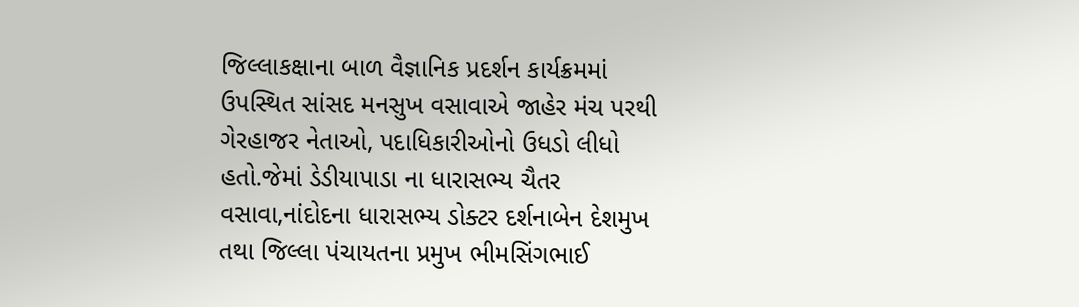જિલ્લાકક્ષાના બાળ વૈજ્ઞાનિક પ્રદર્શન કાર્યક્રમમાં ઉપસ્થિત સાંસદ મનસુખ વસાવાએ જાહેર મંચ પરથી ગેરહાજર નેતાઓ, પદાધિકારીઓનો ઉધડો લીધો હતો.જેમાં ડેડીયાપાડા ના ધારાસભ્ય ચૈતર વસાવા,નાંદોદના ધારાસભ્ય ડોક્ટર દર્શનાબેન દેશમુખ તથા જિલ્લા પંચાયતના પ્રમુખ ભીમસિંગભાઈ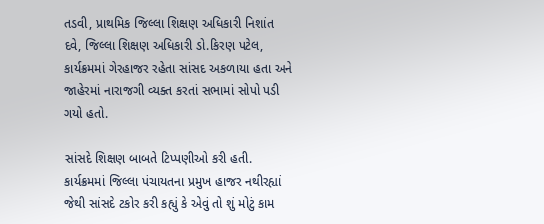તડવી, પ્રાથમિક જિલ્લા શિક્ષણ અધિકારી નિશાંત દવે, જિલ્લા શિક્ષણ અધિકારી ડો.કિરણ પટેલ, કાર્યક્રમમાં ગેરહાજર રહેતા સાંસદ અકળાયા હતા અને જાહેરમાં નારાજગી વ્યક્ત કરતાં સભામાં સોપો પડી ગયો હતો.

સાંસદે શિક્ષણ બાબતે ટિપ્પણીઓ કરી હતી. કાર્યક્રમમાં જિલ્લા પંચાયતના પ્રમુખ હાજર નથીરહ્યાં જેથી સાંસદે ટકોર કરી કહ્યું કે એવું તો શું મોટું કામ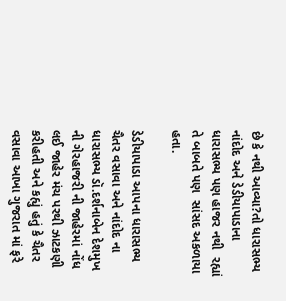છે કે નથી આવ્યા?તો ધારાસભ્ય નાંદોદ અને ડેડીયાપાડાના ધારાસભ્ય પણ હાજર નથી  રહ્યાં તે બાબતે પણ  સાંસદ અકળાયા હતા.

ડેડીયાપાડા આપના ધારાસભ્ય ચૈતર વસાવા અને નાંદોદ ના ધારાસભ્ય ડૉ.દર્શનાબેન દેશમુખ ની ગેરહાજરી ની જાહેરમાં નોંધ લઈ જાહેર મંચ પરથી ઝાટકણી કરીહતી અને કહ્યું હતું કે ચૈતર વસાવા આખા ગુજરાત માં ફરે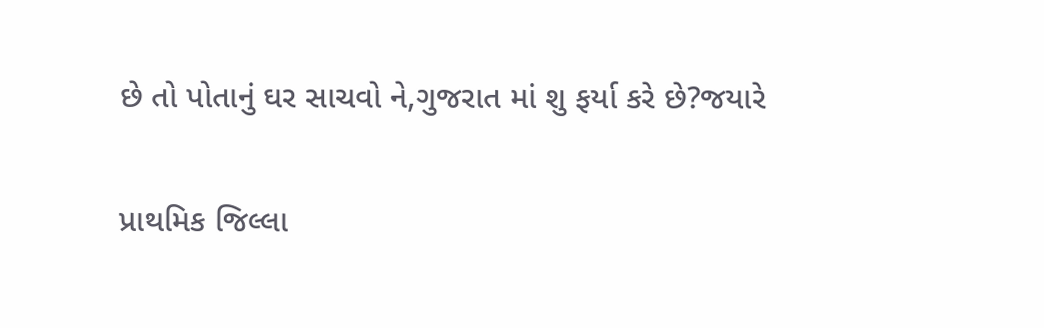છે તો પોતાનું ઘર સાચવો ને,ગુજરાત માં શુ ફર્યા કરે છે?જયારે

પ્રાથમિક જિલ્લા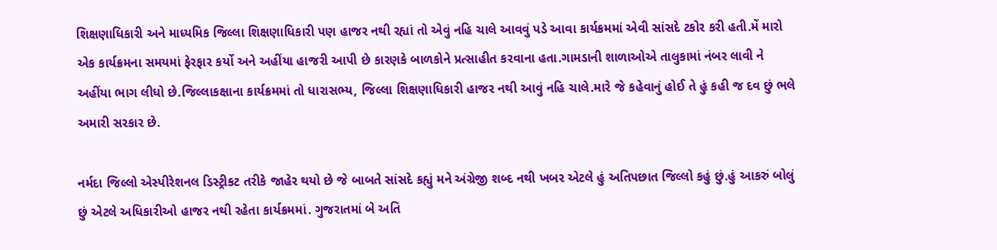શિક્ષણાધિકારી અને માધ્યમિક જિલ્લા શિક્ષણાધિકારી પણ હાજર નથી રહ્યાં તો એવું નહિ ચાલે આવવું પડે આવા કાર્યક્રમમાં એવી સાંસદે ટકોર કરી હતી.મેં મારો એક કાર્યક્રમના સમયમાં ફેરફાર કર્યો અને અહીંયા હાજરી આપી છે કારણકે બાળકોને પ્રત્સાહીત કરવાના હતા.ગામડાની શાળાઓએ તાલુકામાં નંબર લાવી ને અહીંયા ભાગ લીધો છે.જિલ્લાકક્ષાના કાર્યક્રમમાં તો ધારાસભ્ય, જિલ્લા શિક્ષણાધિકારી હાજર નથી આવું નહિ ચાલે.મારે જે કહેવાનું હોઈ તે હું કહી જ દવ છું ભલે અમારી સરકાર છે.

નર્મદા જિલ્લો એસ્પીરેશનલ ડિસ્ટ્રીકટ તરીકે જાહેર થયો છે જે બાબતે સાંસદે કહ્યું મને અંગ્રેજી શબ્દ નથી ખબર એટલે હું અતિપછાત જિલ્લો કહું છું.હું આકરું બોલું છું એટલે અધિકારીઓ હાજર નથી રહેતા કાર્યક્રમમાં. ગુજરાતમાં બે અતિ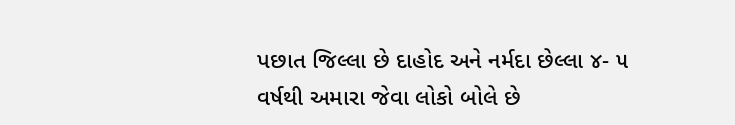પછાત જિલ્લા છે દાહોદ અને નર્મદા છેલ્લા ૪- ૫ વર્ષથી અમારા જેવા લોકો બોલે છે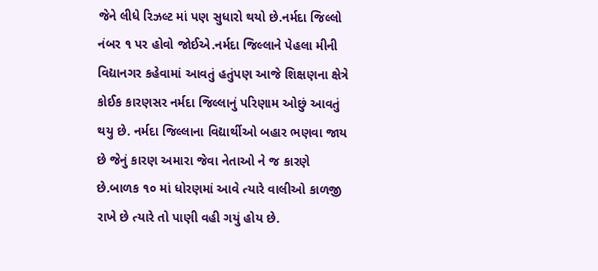જેને લીધે રિઝલ્ટ માં પણ સુધારો થયો છે.નર્મદા જિલ્લો નંબર ૧ પર હોવો જોઈએ.નર્મદા જિલ્લાને પેહલા મીની વિદ્યાનગર કહેવામાં આવતું હતુંપણ આજે શિક્ષણના ક્ષેત્રે કોઈક કારણસર નર્મદા જિલ્લાનું પરિણામ ઓછું આવતું થયુ છે. નર્મદા જિલ્લાના વિદ્યાર્થીઓ બહાર ભણવા જાય છે જેનું કારણ અમારા જેવા નેતાઓ ને જ કારણે છે.બાળક ૧૦ માં ધોરણમાં આવે ત્યારે વાલીઓ કાળજી રાખે છે ત્યારે તો પાણી વહી ગયું હોય છે.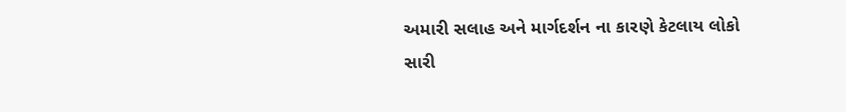અમારી સલાહ અને માર્ગદર્શન ના કારણે કેટલાય લોકો સારી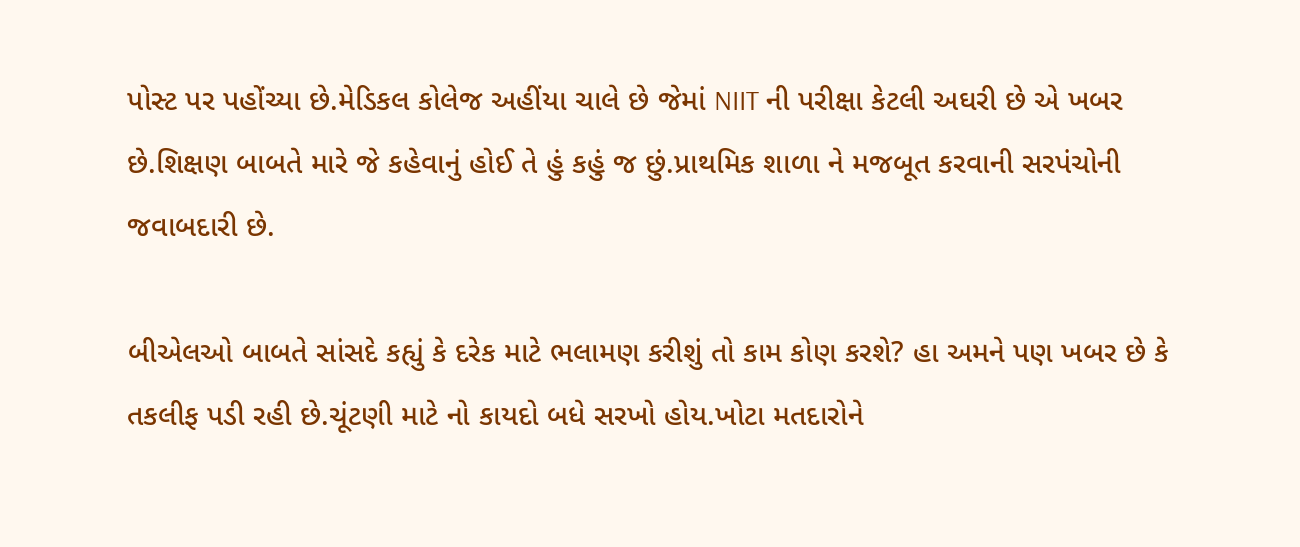પોસ્ટ પર પહોંચ્યા છે.મેડિકલ કોલેજ અહીંયા ચાલે છે જેમાં NIIT ની પરીક્ષા કેટલી અઘરી છે એ ખબર છે.શિક્ષણ બાબતે મારે જે કહેવાનું હોઈ તે હું કહું જ છું.પ્રાથમિક શાળા ને મજબૂત કરવાની સરપંચોની જવાબદારી છે.

બીએલઓ બાબતે સાંસદે કહ્યું કે દરેક માટે ભલામણ કરીશું તો કામ કોણ કરશે? હા અમને પણ ખબર છે કે તકલીફ પડી રહી છે.ચૂંટણી માટે નો કાયદો બધે સરખો હોય.ખોટા મતદારોને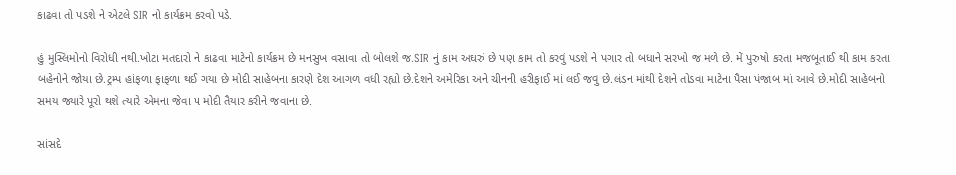કાઢવા તો પડશે ને એટલે SIR નો કાર્યક્રમ કરવો પડે.

હું મુસ્લિમોનો વિરોધી નથી.ખોટા મતદારો ને કાઢવા માટેનો કાર્યક્રમ છે મનસુખ વસાવા તો બોલશે જ.SIR નું કામ અઘરું છે પણ કામ તો કરવું પડશે ને પગાર તો બધાને સરખો જ મળે છે. મેં પુરુષો કરતા મજબૂતાઈ થી કામ કરતા બહેનોને જોયા છે.ટ્રમ્પ હાંફળા ફાફળા થઈ ગયા છે મોદી સાહેબના કારણે દેશ આગળ વધી રહ્યો છે.દેશને અમેરિકા અને ચીનની હરીફાઈ માં લઈ જવુ છે.લંડન માંથી દેશને તોડવા માટેના પૈસા પંજાબ માં આવે છે.મોદી સાહેબનો સમય જ્યારે પૂરો થશે ત્યારે એમના જેવા ૫ મોદી તૈયાર કરીને જવાના છે.

સાંસદે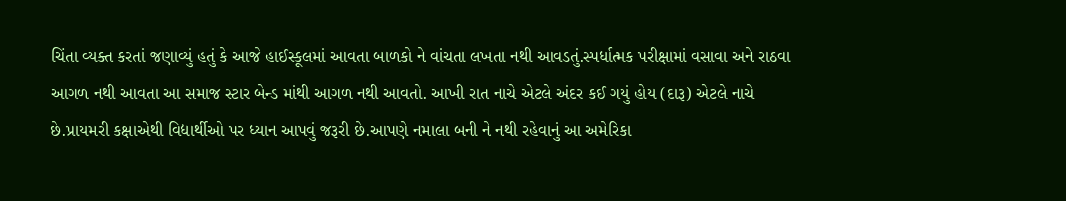ચિંતા વ્યક્ત કરતાં જણાવ્યું હતું કે આજે હાઈસ્કૂલમાં આવતા બાળકો ને વાંચતા લખતા નથી આવડતું.સ્પર્ધાત્મક પરીક્ષામાં વસાવા અને રાઠવા આગળ નથી આવતા આ સમાજ સ્ટાર બેન્ડ માંથી આગળ નથી આવતો. આખી રાત નાચે એટલે અંદર કઈ ગયું હોય (દારૂ) એટલે નાચે છે.પ્રાયમરી કક્ષાએથી વિદ્યાર્થીઓ પર ધ્યાન આપવું જરૂરી છે.આપણે નમાલા બની ને નથી રહેવાનું આ અમેરિકા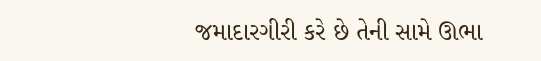જમાદારગીરી કરે છે તેની સામે ઊભા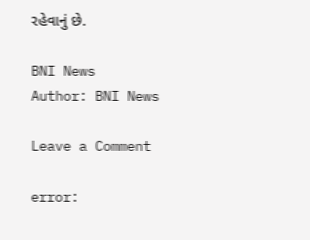રહેવાનું છે.

BNI News
Author: BNI News

Leave a Comment

error: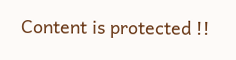Content is protected !!